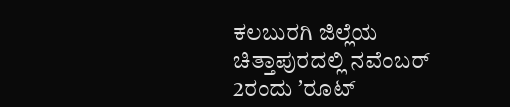ಕಲಬುರಗಿ ಜಿಲ್ಲೆಯ ಚಿತ್ತಾಪುರದಲ್ಲಿ ನವೆಂಬರ್ 2ರಂದು ʼರೂಟ್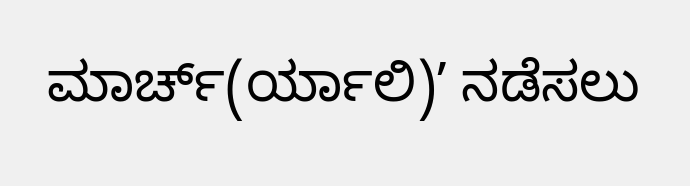ಮಾರ್ಚ್(ರ್ಯಾಲಿ)ʼ ನಡೆಸಲು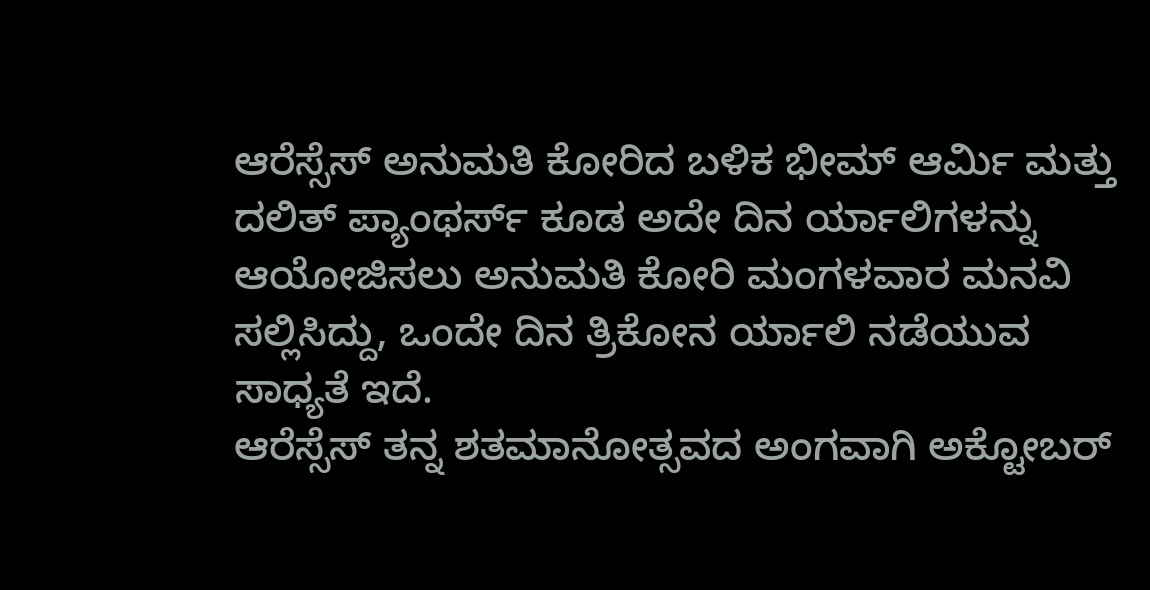ಆರೆಸ್ಸೆಸ್ ಅನುಮತಿ ಕೋರಿದ ಬಳಿಕ ಭೀಮ್ ಆರ್ಮಿ ಮತ್ತು ದಲಿತ್ ಪ್ಯಾಂಥರ್ಸ್ ಕೂಡ ಅದೇ ದಿನ ರ್ಯಾಲಿಗಳನ್ನು ಆಯೋಜಿಸಲು ಅನುಮತಿ ಕೋರಿ ಮಂಗಳವಾರ ಮನವಿ ಸಲ್ಲಿಸಿದ್ದು, ಒಂದೇ ದಿನ ತ್ರಿಕೋನ ರ್ಯಾಲಿ ನಡೆಯುವ ಸಾಧ್ಯತೆ ಇದೆ.
ಆರೆಸ್ಸೆಸ್ ತನ್ನ ಶತಮಾನೋತ್ಸವದ ಅಂಗವಾಗಿ ಅಕ್ಟೋಬರ್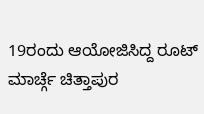19ರಂದು ಆಯೋಜಿಸಿದ್ದ ರೂಟ್ ಮಾರ್ಚ್ಗೆ ಚಿತ್ತಾಪುರ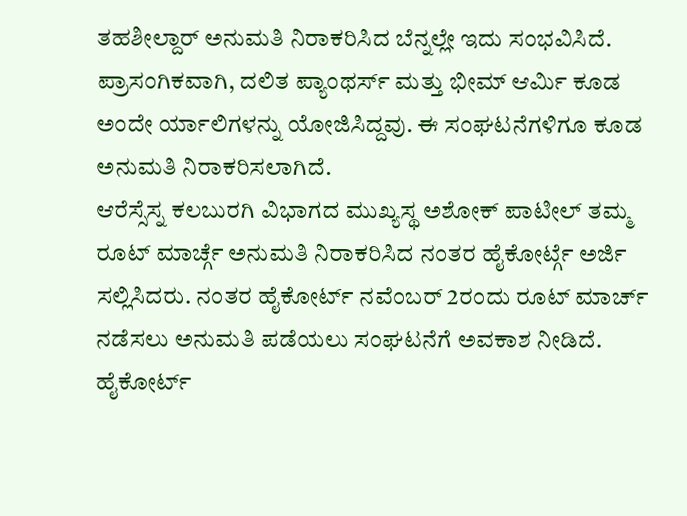ತಹಶೀಲ್ದಾರ್ ಅನುಮತಿ ನಿರಾಕರಿಸಿದ ಬೆನ್ನಲ್ಲೇ ಇದು ಸಂಭವಿಸಿದೆ. ಪ್ರಾಸಂಗಿಕವಾಗಿ, ದಲಿತ ಪ್ಯಾಂಥರ್ಸ್ ಮತ್ತು ಭೀಮ್ ಆರ್ಮಿ ಕೂಡ ಅಂದೇ ರ್ಯಾಲಿಗಳನ್ನು ಯೋಜಿಸಿದ್ದವು. ಈ ಸಂಘಟನೆಗಳಿಗೂ ಕೂಡ ಅನುಮತಿ ನಿರಾಕರಿಸಲಾಗಿದೆ.
ಆರೆಸ್ಸೆಸ್ನ ಕಲಬುರಗಿ ವಿಭಾಗದ ಮುಖ್ಯಸ್ಥ ಅಶೋಕ್ ಪಾಟೀಲ್ ತಮ್ಮ ರೂಟ್ ಮಾರ್ಚ್ಗೆ ಅನುಮತಿ ನಿರಾಕರಿಸಿದ ನಂತರ ಹೈಕೋರ್ಟ್ಗೆ ಅರ್ಜಿ ಸಲ್ಲಿಸಿದರು. ನಂತರ ಹೈಕೋರ್ಟ್ ನವೆಂಬರ್ 2ರಂದು ರೂಟ್ ಮಾರ್ಚ್ ನಡೆಸಲು ಅನುಮತಿ ಪಡೆಯಲು ಸಂಘಟನೆಗೆ ಅವಕಾಶ ನೀಡಿದೆ.
ಹೈಕೋರ್ಟ್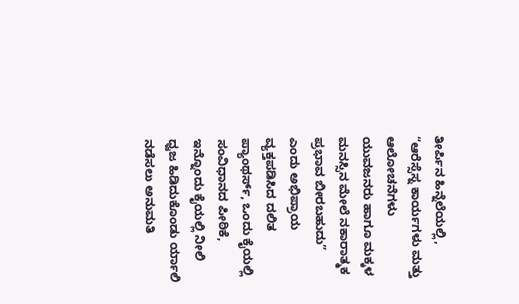ತೀರ್ಪಿನ ಹಿನ್ನೆಲೆಯಲ್ಲಿ, “ಆರೆಸ್ಸೆಸ್ನ ಕಾರ್ಯಗಳು ಮತ್ತು ಆಲೋಚನೆಗಳು ಯುವಜನರು ಹಾಗೂ ಮಕ್ಕಳ ಮನಸ್ಸಿನ ಮೇಲೆ ನಕಾರಾತ್ಮಕ ಪ್ರಭಾವ ಬೀರಬಹುದು” ಎಂದು ಅಭಿಪ್ರಾಯ ವ್ಯಕ್ತಪಡಿಸಿದ ದಲಿತ ಪ್ಯಾಂಥರ್ಸ್, ಒಂದು ಕೈಯಲ್ಲಿ ಸಂವಿಧಾನದ ಪೀಠಿಕೆ, ಇನ್ನೊಂದು ಕೈಯಲ್ಲಿ ನೀಲಿ ಧ್ವಜ ಹಿಡಿದುಕೊಂಡು ರ್ಯಾಲಿ ನಡೆಸಲು ಅನುಮತಿ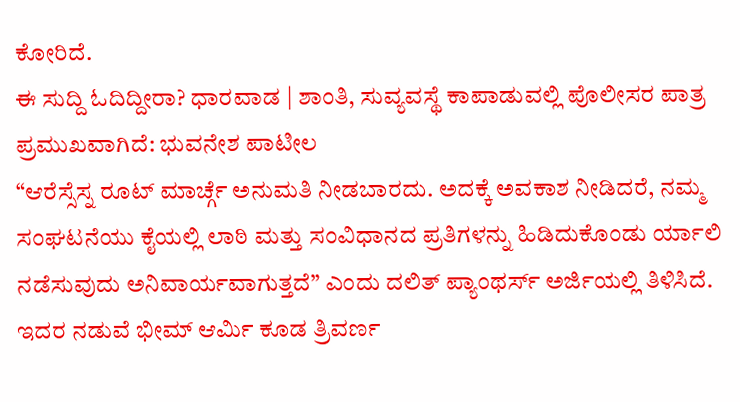ಕೋರಿದೆ.
ಈ ಸುದ್ದಿ ಓದಿದ್ದೀರಾ? ಧಾರವಾಡ | ಶಾಂತಿ, ಸುವ್ಯವಸ್ಥೆ ಕಾಪಾಡುವಲ್ಲಿ ಪೊಲೀಸರ ಪಾತ್ರ ಪ್ರಮುಖವಾಗಿದೆ: ಭುವನೇಶ ಪಾಟೀಲ
“ಆರೆಸ್ಸೆಸ್ನ ರೂಟ್ ಮಾರ್ಚ್ಗೆ ಅನುಮತಿ ನೀಡಬಾರದು. ಅದಕ್ಕೆ ಅವಕಾಶ ನೀಡಿದರೆ, ನಮ್ಮ ಸಂಘಟನೆಯು ಕೈಯಲ್ಲಿ ಲಾಠಿ ಮತ್ತು ಸಂವಿಧಾನದ ಪ್ರತಿಗಳನ್ನು ಹಿಡಿದುಕೊಂಡು ರ್ಯಾಲಿ ನಡೆಸುವುದು ಅನಿವಾರ್ಯವಾಗುತ್ತದೆ” ಎಂದು ದಲಿತ್ ಪ್ಯಾಂಥರ್ಸ್ ಅರ್ಜಿಯಲ್ಲಿ ತಿಳಿಸಿದೆ.
ಇದರ ನಡುವೆ ಭೀಮ್ ಆರ್ಮಿ ಕೂಡ ತ್ರಿವರ್ಣ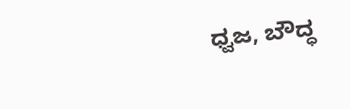ಧ್ವಜ, ಬೌದ್ಧ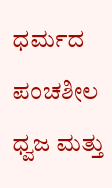ಧರ್ಮದ ಪಂಚಶೀಲ ಧ್ವಜ ಮತ್ತು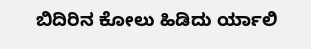ಬಿದಿರಿನ ಕೋಲು ಹಿಡಿದು ರ್ಯಾಲಿ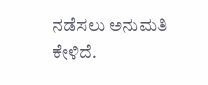ನಡೆಸಲು ಅನುಮತಿ ಕೇಳಿದೆ.